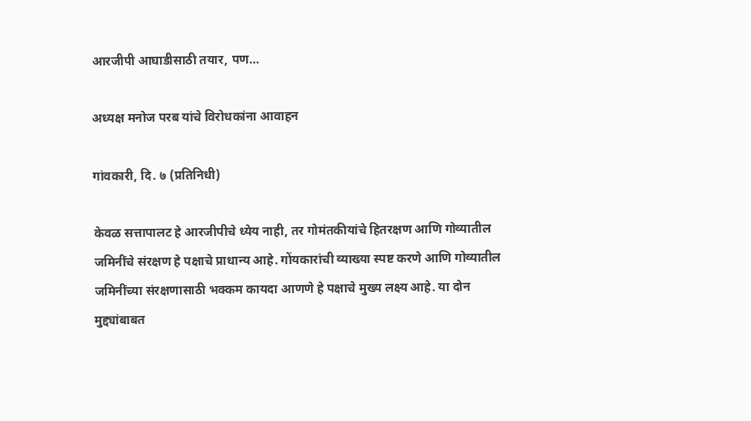आरजीपी आघाडीसाठी तयार, पण…

अध्यक्ष मनोज परब यांचे विरोधकांना आवाहन

गांवकारी, दि. ७ (प्रतिनिधी)

केवळ सत्तापालट हे आरजीपीचे ध्येय नाही, तर गोमंतकीयांचे हितरक्षण आणि गोव्यातील जमिनींचे संरक्षण हे पक्षाचे प्राधान्य आहे. गोंयकारांची व्याख्या स्पष्ट करणे आणि गोव्यातील जमिनींच्या संरक्षणासाठी भक्कम कायदा आणणे हे पक्षाचे मुख्य लक्ष्य आहे. या दोन मुद्द्यांबाबत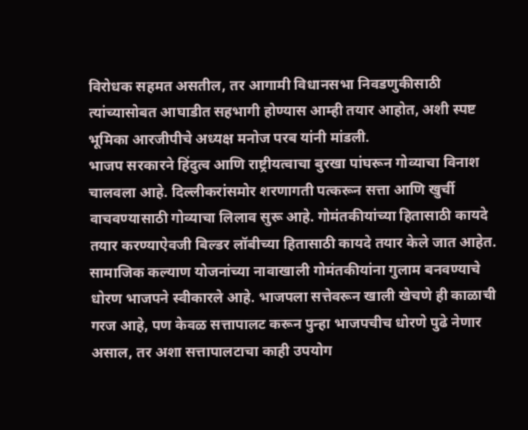विरोधक सहमत असतील, तर आगामी विधानसभा निवडणुकीसाठी त्यांच्यासोबत आघाडीत सहभागी होण्यास आम्ही तयार आहोत, अशी स्पष्ट भूमिका आरजीपीचे अध्यक्ष मनोज परब यांनी मांडली.
भाजप सरकारने हिंदुत्व आणि राष्ट्रीयत्वाचा बुरखा पांघरून गोव्याचा विनाश चालवला आहे. दिल्लीकरांसमोर शरणागती पत्करून सत्ता आणि खुर्ची वाचवण्यासाठी गोव्याचा लिलाव सुरू आहे. गोमंतकीयांच्या हितासाठी कायदे तयार करण्याऐवजी बिल्डर लॉबीच्या हितासाठी कायदे तयार केले जात आहेत. सामाजिक कल्याण योजनांच्या नावाखाली गोमंतकीयांना गुलाम बनवण्याचे धोरण भाजपने स्वीकारले आहे. भाजपला सत्तेवरून खाली खेचणे ही काळाची गरज आहे, पण केवळ सत्तापालट करून पुन्हा भाजपचीच धोरणे पुढे नेणार असाल, तर अशा सत्तापालटाचा काही उपयोग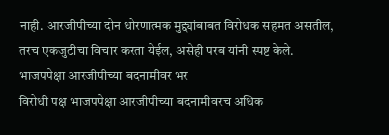नाही. आरजीपीच्या दोन धोरणात्मक मुद्द्यांबाबत विरोधक सहमत असतील, तरच एकजुटीचा विचार करता येईल, असेही परब यांनी स्पष्ट केले.
भाजपपेक्षा आरजीपीच्या बदनामीवर भर
विरोधी पक्ष भाजपपेक्षा आरजीपीच्या बदनामीवरच अधिक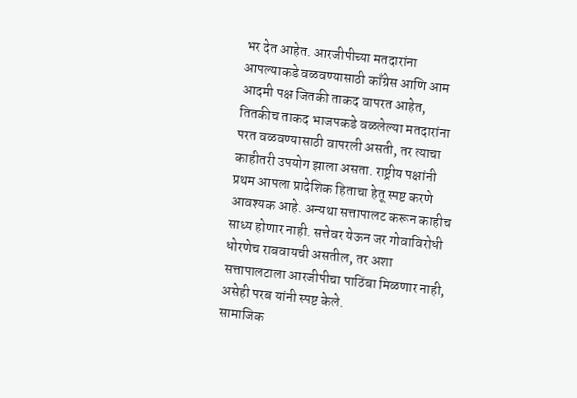भर देत आहेत. आरजीपीच्या मतदारांना आपल्याकडे वळवण्यासाठी काँग्रेस आणि आम आदमी पक्ष जितकी ताकद वापरत आहेत, तितकीच ताकद भाजपकडे वळलेल्या मतदारांना परत वळवण्यासाठी वापरली असती, तर त्याचा काहीतरी उपयोग झाला असता. राष्ट्रीय पक्षांनी प्रथम आपला प्रादेशिक हिताचा हेतू स्पष्ट करणे आवश्यक आहे. अन्यथा सत्तापालट करून काहीच साध्य होणार नाही. सत्तेवर येऊन जर गोवाविरोधी धोरणेच राबवायची असतील, तर अशा सत्तापालटाला आरजीपीचा पाठिंबा मिळणार नाही, असेही परब यांनी स्पष्ट केले.
सामाजिक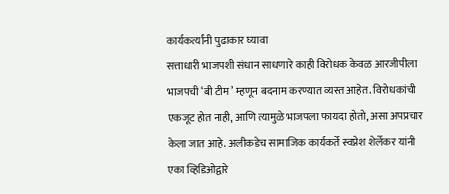कार्यकर्त्यांनी पुढाकार घ्यावा
सत्ताधारी भाजपशी संधान साधणारे काही विरोधक केवळ आरजीपीला भाजपची ‘बी टीम’ म्हणून बदनाम करण्यात व्यस्त आहेत. विरोधकांची एकजूट होत नाही, आणि त्यामुळे भाजपला फायदा होतो, असा अपप्रचार केला जात आहे. अलीकडेच सामाजिक कार्यकर्ते स्वप्नेश शेर्लेकर यांनी एका व्हिडिओद्वारे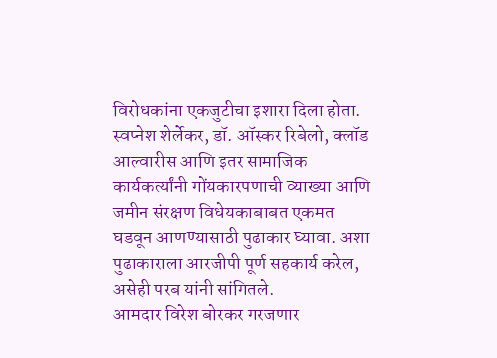विरोधकांना एकजुटीचा इशारा दिला होता. स्वप्नेश शेर्लेकर, डॉ. ऑस्कर रिबेलो, क्लॉड आल्वारीस आणि इतर सामाजिक कार्यकर्त्यांनी गोंयकारपणाची व्याख्या आणि जमीन संरक्षण विधेयकाबाबत एकमत घडवून आणण्यासाठी पुढाकार घ्यावा. अशा पुढाकाराला आरजीपी पूर्ण सहकार्य करेल, असेही परब यांनी सांगितले.
आमदार विरेश बोरकर गरजणार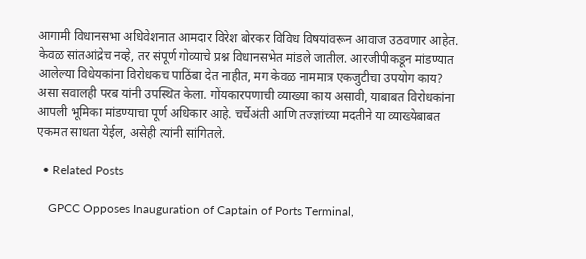आगामी विधानसभा अधिवेशनात आमदार विरेश बोरकर विविध विषयांवरून आवाज उठवणार आहेत. केवळ सांतआंद्रेच नव्हे, तर संपूर्ण गोव्याचे प्रश्न विधानसभेत मांडले जातील. आरजीपीकडून मांडण्यात आलेल्या विधेयकांना विरोधकच पाठिंबा देत नाहीत, मग केवळ नाममात्र एकजुटीचा उपयोग काय? असा सवालही परब यांनी उपस्थित केला. गोंयकारपणाची व्याख्या काय असावी, याबाबत विरोधकांना आपली भूमिका मांडण्याचा पूर्ण अधिकार आहे. चर्चेअंती आणि तज्ज्ञांच्या मदतीने या व्याख्येबाबत एकमत साधता येईल, असेही त्यांनी सांगितले.

  • Related Posts

    GPCC Opposes Inauguration of Captain of Ports Terminal,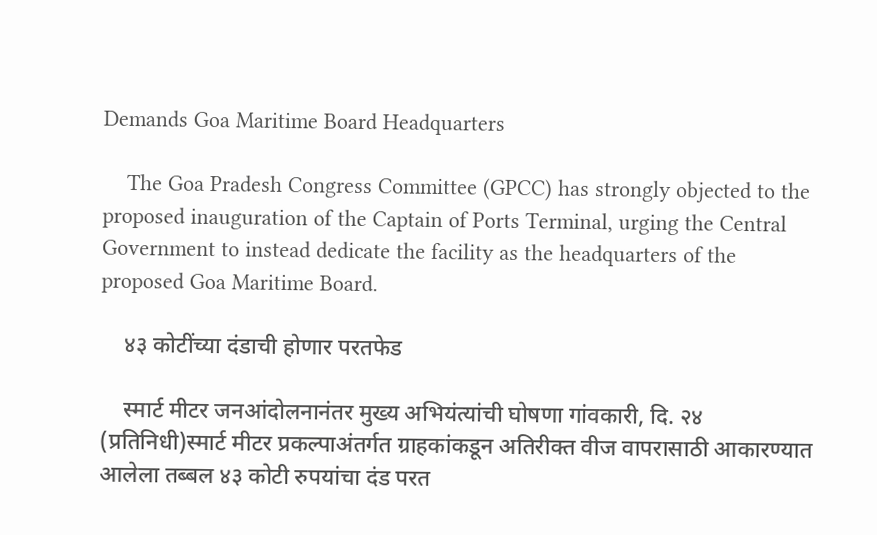Demands Goa Maritime Board Headquarters

    The Goa Pradesh Congress Committee (GPCC) has strongly objected to the proposed inauguration of the Captain of Ports Terminal, urging the Central Government to instead dedicate the facility as the headquarters of the proposed Goa Maritime Board.

    ४३ कोटींच्या दंडाची होणार परतफेड

    स्मार्ट मीटर जनआंदोलनानंतर मुख्य अभियंत्यांची घोषणा गांवकारी, दि. २४ (प्रतिनिधी)स्मार्ट मीटर प्रकल्पाअंतर्गत ग्राहकांकडून अतिरीक्त वीज वापरासाठी आकारण्यात आलेला तब्बल ४३ कोटी रुपयांचा दंड परत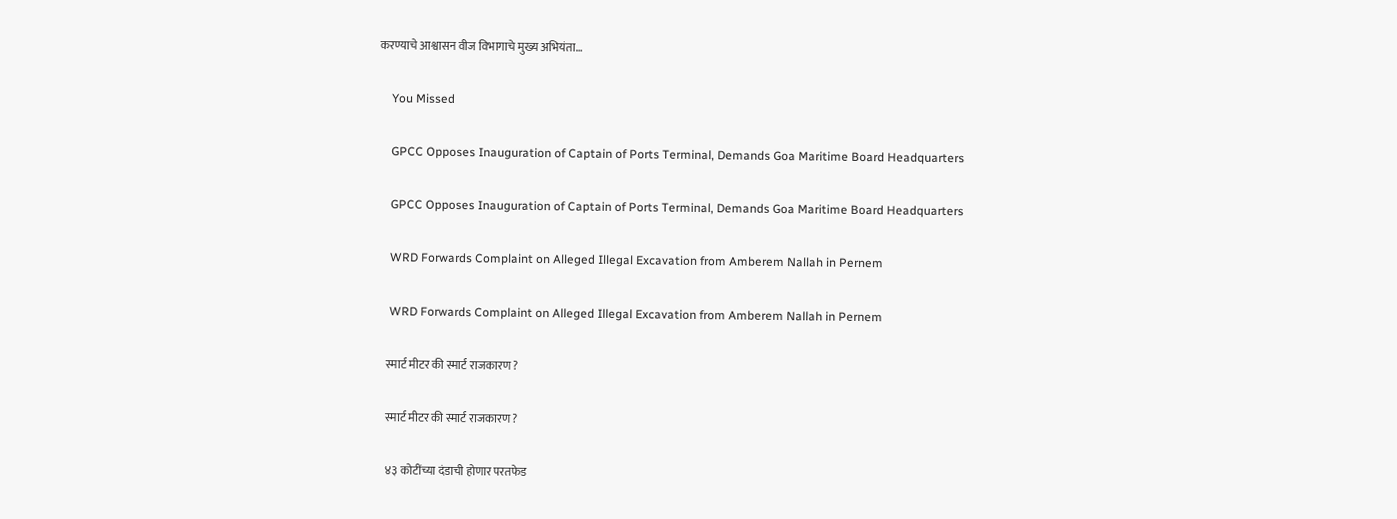करण्याचे आश्वासन वीज विभागाचे मुख्य अभियंता…

    You Missed

    GPCC Opposes Inauguration of Captain of Ports Terminal, Demands Goa Maritime Board Headquarters

    GPCC Opposes Inauguration of Captain of Ports Terminal, Demands Goa Maritime Board Headquarters

    WRD Forwards Complaint on Alleged Illegal Excavation from Amberem Nallah in Pernem

    WRD Forwards Complaint on Alleged Illegal Excavation from Amberem Nallah in Pernem

    स्मार्ट मीटर की स्मार्ट राजकारण ?

    स्मार्ट मीटर की स्मार्ट राजकारण ?

    ४३ कोटींच्या दंडाची होणार परतफेड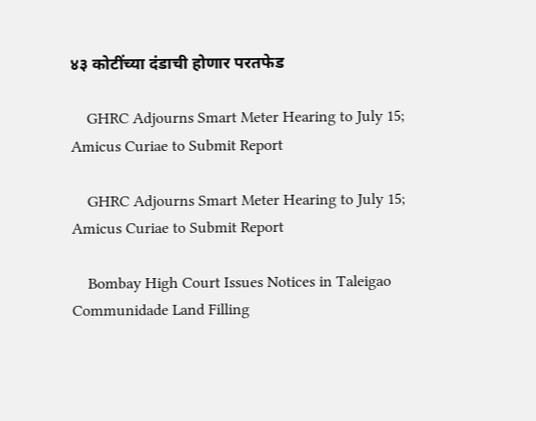४३ कोटींच्या दंडाची होणार परतफेड

    GHRC Adjourns Smart Meter Hearing to July 15; Amicus Curiae to Submit Report

    GHRC Adjourns Smart Meter Hearing to July 15; Amicus Curiae to Submit Report

    Bombay High Court Issues Notices in Taleigao Communidade Land Filling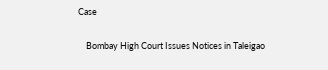Case

    Bombay High Court Issues Notices in Taleigao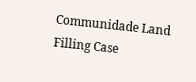Communidade Land Filling Case